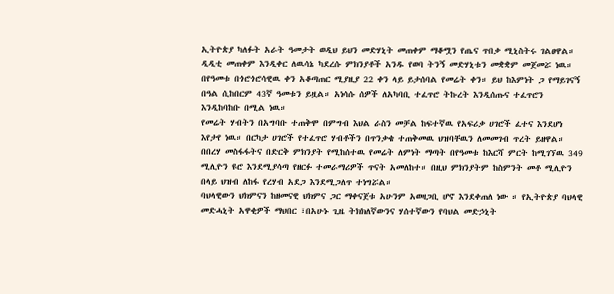ኢትዮጵያ ካለፉት አራት ዓመታት ወዲህ ይህን መድሃኒት መጠቀም ማቆሟን የጤና ጥበቃ ሚኒስትሩ ገልፀዋል። ዲዲቲ መጠቀም እንዲቀር ለዉሳኔ ካደረሱ ምክንያቶች አንዱ የወባ ትንኝ መድሃኒቱን መቋቋም መጀመሯ ነዉ።
በየዓመቱ በጎሮጎሮሳዊዉ ቀን አቆጣጠር ሚያዚያ 22 ቀን ላይ ይታሰባል የመሬት ቀን። ይህ ከእምነት ጋ የማይገናኝ በዓል ሲከበርም 43ኛ ዓመቱን ይዟል። አነሳሱ ሰዎች ለአካባቢ ተፈጥሮ ትኩረት እንዲሰጡና ተፈጥሮን እንዲከባከቡ በሚል ነዉ።
የመሬት ሃብትን በአግባቡ ተጠቅሞ በምግብ እህል ራስን መቻል ከፍተኛዉ የአፍሪቃ ሀገሮች ፈተና እንደሆነ እየታየ ነዉ። በርካታ ሀገሮች የተፈጥሮ ሃብቶችን በጥንቃቄ ተጠቅመዉ ህዝባቸዉን ለመመገብ ጥረት ይዘዋል።
በበረሃ መስፋፋትና በድርቅ ምክንያት የሚከሰተዉ የመሬት ለምነት ማጣት በየዓመቱ ከእርሻ ምርት ከሚገኘዉ 349 ሚሊዮን ዩሮ እንደሚያሳጣ የዘርፉ ተመራማሪዎች ጥናት አመለከተ። በዚህ ምክንያትም ከስምንት መቶ ሚሊዮን በላይ ህዝብ ለከፋ የረሃብ አደጋ እንደሚጋለጥ ተነግሯል።
ባህላዊውን ህክምናን ከዘመናዊ ህክምና ጋር ማቀናጀቱ አሁንም አወዛጋቢ ሆኖ እንደቀጠለ ነው ። የኢትዮጵያ ባህላዊ መድሓኒት አዋቂዎች ማህበር ፣በአሁኑ ጊዜ ትክክለኛውንና ሃሰተኛውን የባህል መድኃኒት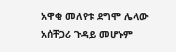አዋቂ መለየቱ ደግሞ ሌላው አሰቸጋሪ ጉዳይ መሆኑም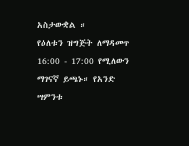አስታውቋል ።
የዕለቱን ዝግጅት ለማዳመጥ 16:00 - 17:00 የሚለውን ማገናኛ ይጫኑ። የአንድ ሣምንቱ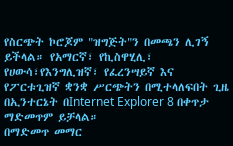የስርጭት ኮሮጆም "ዝግጅት"ን በመጫን ሊገኝ ይችላል። የአማርኛ፣ የኪስዋሂሊ፣ የሀውሳ፣የእንግሊዝኛ፣ የፈረንሣይኛ እና የፖርቱጊዝኛ ቋንቋ ሥርጭትን በሚተላለፍበት ጊዜ በኢንተርኔት በInternet Explorer 8 በቀጥታ ማድመጥም ይቻላል።
በማድመጥ መማር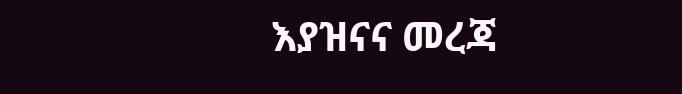እያዝናና መረጃ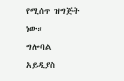የሚሰጥ ዝግጅት ነው።
ግሎባል አይዲያስ